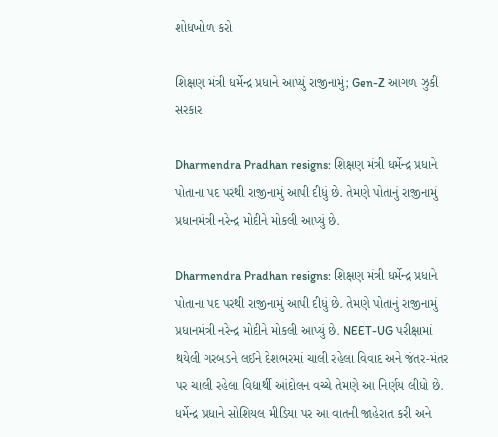શોધખોળ કરો

શિક્ષણ મંત્રી ધર્મેન્દ્ર પ્રધાને આપ્યું રાજીનામું; Gen-Z આગળ ઝુકી સરકાર

Dharmendra Pradhan resigns: શિક્ષણ મંત્રી ધર્મેન્દ્ર પ્રધાને પોતાના પદ પરથી રાજીનામું આપી દીધું છે. તેમણે પોતાનું રાજીનામું પ્રધાનમંત્રી નરેન્દ્ર મોદીને મોકલી આપ્યું છે.

Dharmendra Pradhan resigns: શિક્ષણ મંત્રી ધર્મેન્દ્ર પ્રધાને પોતાના પદ પરથી રાજીનામું આપી દીધું છે. તેમણે પોતાનું રાજીનામું પ્રધાનમંત્રી નરેન્દ્ર મોદીને મોકલી આપ્યું છે. NEET-UG પરીક્ષામાં થયેલી ગરબડને લઈને દેશભરમાં ચાલી રહેલા વિવાદ અને જંતર-મંતર પર ચાલી રહેલા વિદ્યાર્થી આંદોલન વચ્ચે તેમણે આ નિર્ણય લીધો છે. ધર્મેન્દ્ર પ્રધાને સોશિયલ મીડિયા પર આ વાતની જાહેરાત કરી અને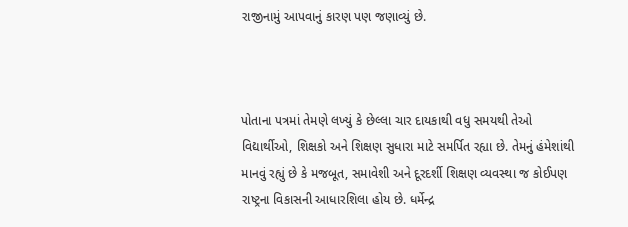રાજીનામું આપવાનું કારણ પણ જણાવ્યું છે.



પોતાના પત્રમાં તેમણે લખ્યું કે છેલ્લા ચાર દાયકાથી વધુ સમયથી તેઓ વિદ્યાર્થીઓ, શિક્ષકો અને શિક્ષણ સુધારા માટે સમર્પિત રહ્યા છે. તેમનું હંમેશાંથી માનવું રહ્યું છે કે મજબૂત, સમાવેશી અને દૂરદર્શી શિક્ષણ વ્યવસ્થા જ કોઈપણ રાષ્ટ્રના વિકાસની આધારશિલા હોય છે. ધર્મેન્દ્ર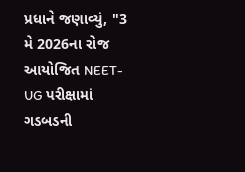પ્રધાને જણાવ્યું, "3 મે 2026ના રોજ આયોજિત NEET-UG પરીક્ષામાં ગડબડની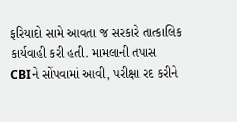ફરિયાદો સામે આવતા જ સરકારે તાત્કાલિક કાર્યવાહી કરી હતી. મામલાની તપાસ CBIને સોંપવામાં આવી, પરીક્ષા રદ કરીને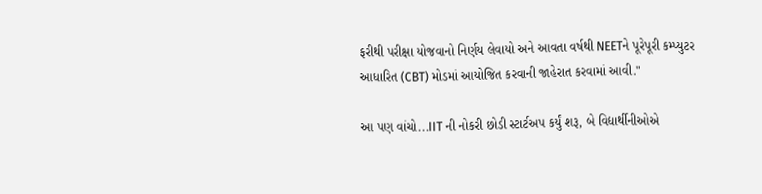ફરીથી પરીક્ષા યોજવાનો નિર્ણય લેવાયો અને આવતા વર્ષથી NEETને પૂરેપૂરી કમ્પ્યુટર આધારિત (CBT) મોડમાં આયોજિત કરવાની જાહેરાત કરવામાં આવી."

આ પણ વાંચો...IIT ની નોકરી છોડી સ્ટાર્ટઅપ કર્યું શરૂ, બે વિદ્યાર્થીનીઓએ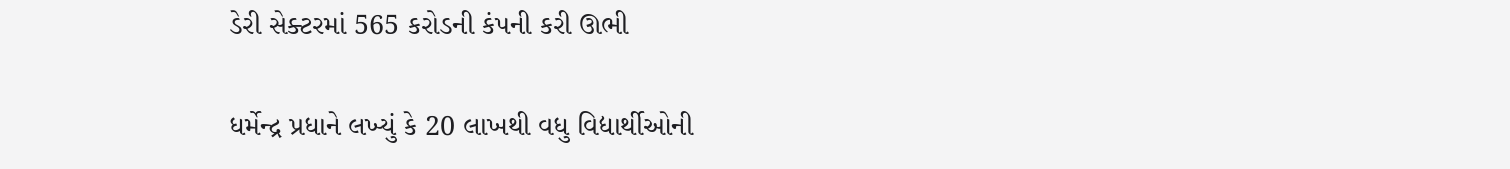ડેરી સેક્ટરમાં 565 કરોડની કંપની કરી ઊભી

ધર્મેન્દ્ર પ્રધાને લખ્યું કે 20 લાખથી વધુ વિદ્યાર્થીઓની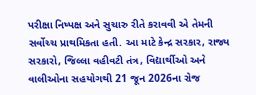પરીક્ષા નિષ્પક્ષ અને સુચારુ રીતે કરાવવી એ તેમની સર્વોચ્ચ પ્રાથમિકતા હતી. આ માટે કેન્દ્ર સરકાર, રાજ્ય સરકારો, જિલ્લા વહીવટી તંત્ર, વિદ્યાર્થીઓ અને વાલીઓના સહયોગથી 21 જૂન 2026ના રોજ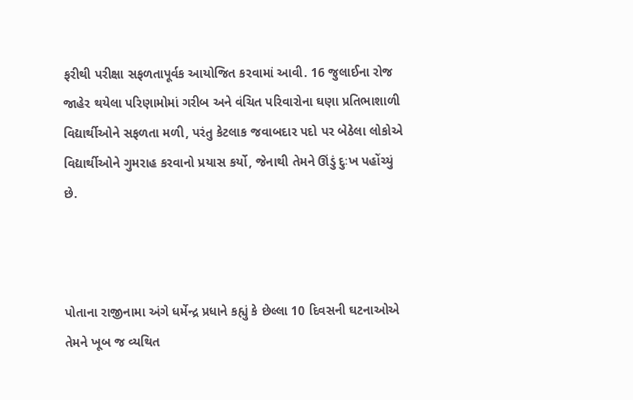ફરીથી પરીક્ષા સફળતાપૂર્વક આયોજિત કરવામાં આવી. 16 જુલાઈના રોજ જાહેર થયેલા પરિણામોમાં ગરીબ અને વંચિત પરિવારોના ઘણા પ્રતિભાશાળી વિદ્યાર્થીઓને સફળતા મળી, પરંતુ કેટલાક જવાબદાર પદો પર બેઠેલા લોકોએ વિદ્યાર્થીઓને ગુમરાહ કરવાનો પ્રયાસ કર્યો, જેનાથી તેમને ઊંડું દુઃખ પહોંચ્યું છે.



પોતાના રાજીનામા અંગે ધર્મેન્દ્ર પ્રધાને કહ્યું કે છેલ્લા 10 દિવસની ઘટનાઓએ તેમને ખૂબ જ વ્યથિત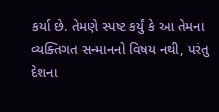કર્યા છે. તેમણે સ્પષ્ટ કર્યું કે આ તેમના વ્યક્તિગત સન્માનનો વિષય નથી, પરંતુ દેશના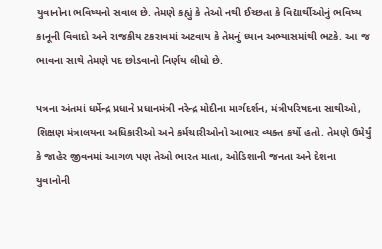યુવાનોના ભવિષ્યનો સવાલ છે. તેમણે કહ્યું કે તેઓ નથી ઈચ્છતા કે વિદ્યાર્થીઓનું ભવિષ્ય કાનૂની વિવાદો અને રાજકીય ટકરાવમાં અટવાય કે તેમનું ધ્યાન અભ્યાસમાંથી ભટકે. આ જ ભાવના સાથે તેમણે પદ છોડવાનો નિર્ણય લીધો છે.

પત્રના અંતમાં ધર્મેન્દ્ર પ્રધાને પ્રધાનમંત્રી નરેન્દ્ર મોદીના માર્ગદર્શન, મંત્રીપરિષદના સાથીઓ, શિક્ષણ મંત્રાલયના અધિકારીઓ અને કર્મચારીઓનો આભાર વ્યક્ત કર્યો હતો. તેમણે ઉમેર્યું કે જાહેર જીવનમાં આગળ પણ તેઓ ભારત માતા, ઓડિશાની જનતા અને દેશના યુવાનોની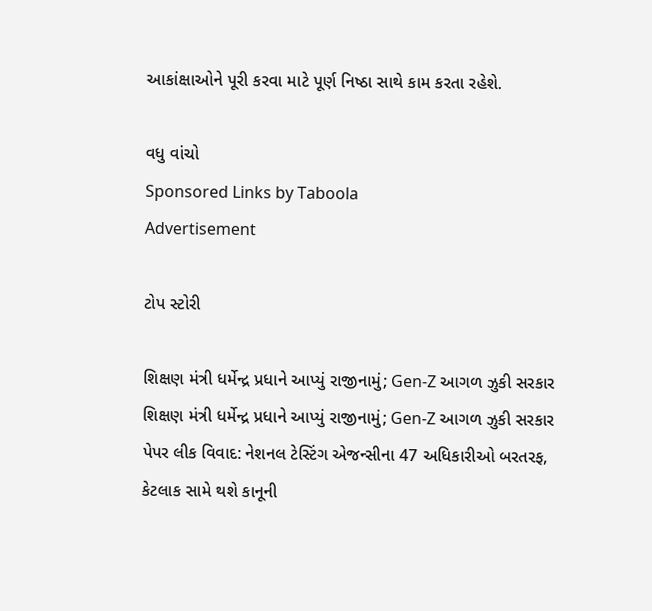આકાંક્ષાઓને પૂરી કરવા માટે પૂર્ણ નિષ્ઠા સાથે કામ કરતા રહેશે.

વધુ વાંચો
Sponsored Links by Taboola
Advertisement

ટોપ સ્ટોરી

શિક્ષણ મંત્રી ધર્મેન્દ્ર પ્રધાને આપ્યું રાજીનામું; Gen-Z આગળ ઝુકી સરકાર
શિક્ષણ મંત્રી ધર્મેન્દ્ર પ્રધાને આપ્યું રાજીનામું; Gen-Z આગળ ઝુકી સરકાર
પેપર લીક વિવાદ: નેશનલ ટેસ્ટિંગ એજન્સીના 47 અધિકારીઓ બરતરફ, કેટલાક સામે થશે કાનૂની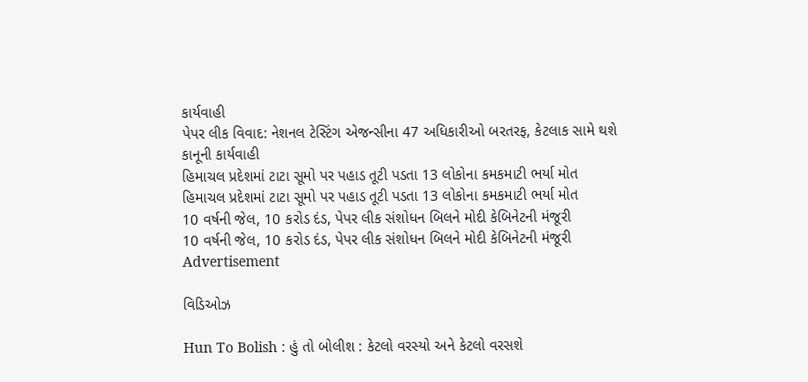કાર્યવાહી
પેપર લીક વિવાદ: નેશનલ ટેસ્ટિંગ એજન્સીના 47 અધિકારીઓ બરતરફ, કેટલાક સામે થશે કાનૂની કાર્યવાહી
હિમાચલ પ્રદેશમાં ટાટા સૂમો પર પહાડ તૂટી પડતા 13 લોકોના કમકમાટી ભર્યા મોત
હિમાચલ પ્રદેશમાં ટાટા સૂમો પર પહાડ તૂટી પડતા 13 લોકોના કમકમાટી ભર્યા મોત
10 વર્ષની જેલ, 10 કરોડ દંડ, પેપર લીક સંશોધન બિલને મોદી કેબિનેટની મંજૂરી
10 વર્ષની જેલ, 10 કરોડ દંડ, પેપર લીક સંશોધન બિલને મોદી કેબિનેટની મંજૂરી
Advertisement

વિડિઓઝ

Hun To Bolish : હું તો બોલીશ : કેટલો વરસ્યો અને કેટલો વરસશે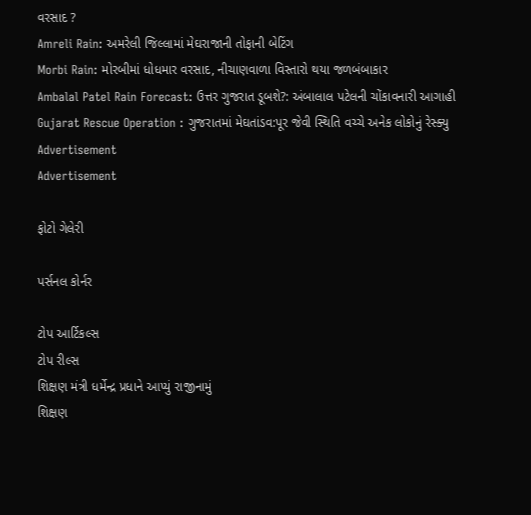વરસાદ ?
Amreli Rain: અમરેલી જિલ્લામાં મેઘરાજાની તોફાની બેટિંગ
Morbi Rain: મોરબીમાં ધોધમાર વરસાદ, નીચાણવાળા વિસ્તારો થયા જળબંબાકાર
Ambalal Patel Rain Forecast: ઉત્તર ગુજરાત ડૂબશે?: અંબાલાલ પટેલની ચોંકાવનારી આગાહી
Gujarat Rescue Operation : ગુજરાતમાં મેઘતાંડવ:પૂર જેવી સ્થિતિ વચ્ચે અનેક લોકોનું રેસ્ક્યુ
Advertisement
Advertisement

ફોટો ગેલેરી

પર્સનલ કોર્નર

ટોપ આર્ટિકલ્સ
ટોપ રીલ્સ
શિક્ષણ મંત્રી ધર્મેન્દ્ર પ્રધાને આપ્યું રાજીનામું
શિક્ષણ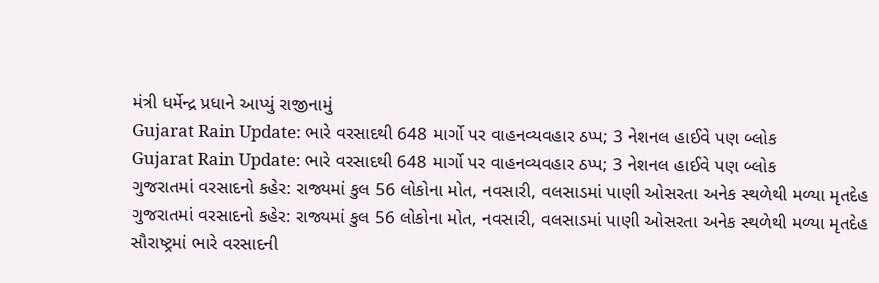મંત્રી ધર્મેન્દ્ર પ્રધાને આપ્યું રાજીનામું
Gujarat Rain Update: ભારે વરસાદથી 648 માર્ગો પર વાહનવ્યવહાર ઠપ્પ; 3 નેશનલ હાઈવે પણ બ્લોક
Gujarat Rain Update: ભારે વરસાદથી 648 માર્ગો પર વાહનવ્યવહાર ઠપ્પ; 3 નેશનલ હાઈવે પણ બ્લોક
ગુજરાતમાં વરસાદનો કહેર: રાજ્યમાં કુલ 56 લોકોના મોત, નવસારી, વલસાડમાં પાણી ઓસરતા અનેક સ્થળેથી મળ્યા મૃતદેહ
ગુજરાતમાં વરસાદનો કહેર: રાજ્યમાં કુલ 56 લોકોના મોત, નવસારી, વલસાડમાં પાણી ઓસરતા અનેક સ્થળેથી મળ્યા મૃતદેહ
સૌરાષ્ટ્રમાં ભારે વરસાદની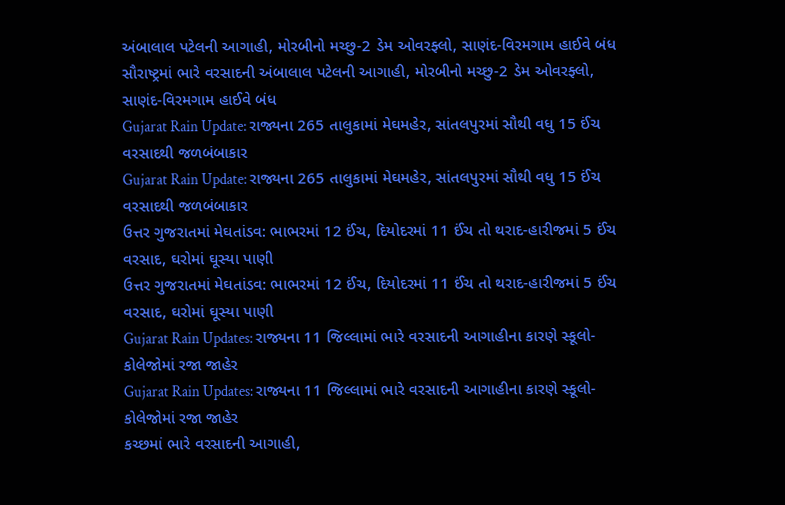અંબાલાલ પટેલની આગાહી, મોરબીનો મચ્છુ-2 ડેમ ઓવરફ્લો, સાણંદ-વિરમગામ હાઈવે બંધ
સૌરાષ્ટ્રમાં ભારે વરસાદની અંબાલાલ પટેલની આગાહી, મોરબીનો મચ્છુ-2 ડેમ ઓવરફ્લો, સાણંદ-વિરમગામ હાઈવે બંધ
Gujarat Rain Update: રાજ્યના 265 તાલુકામાં મેઘમહેર, સાંતલપુરમાં સૌથી વધુ 15 ઈંચ વરસાદથી જળબંબાકાર
Gujarat Rain Update: રાજ્યના 265 તાલુકામાં મેઘમહેર, સાંતલપુરમાં સૌથી વધુ 15 ઈંચ વરસાદથી જળબંબાકાર
ઉત્તર ગુજરાતમાં મેઘતાંડવ: ભાભરમાં 12 ઈંચ, દિયોદરમાં 11 ઈંચ તો થરાદ-હારીજમાં 5 ઈંચ વરસાદ, ઘરોમાં ઘૂસ્યા પાણી
ઉત્તર ગુજરાતમાં મેઘતાંડવ: ભાભરમાં 12 ઈંચ, દિયોદરમાં 11 ઈંચ તો થરાદ-હારીજમાં 5 ઈંચ વરસાદ, ઘરોમાં ઘૂસ્યા પાણી
Gujarat Rain Updates: રાજ્યના 11 જિલ્લામાં ભારે વરસાદની આગાહીના કારણે સ્કૂલો-કોલેજોમાં રજા જાહેર
Gujarat Rain Updates: રાજ્યના 11 જિલ્લામાં ભારે વરસાદની આગાહીના કારણે સ્કૂલો-કોલેજોમાં રજા જાહેર
કચ્છમાં ભારે વરસાદની આગાહી,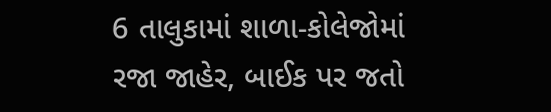6 તાલુકામાં શાળા-કોલેજોમાં રજા જાહેર, બાઈક પર જતો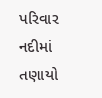પરિવાર નદીમાં તણાયો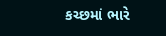કચ્છમાં ભારે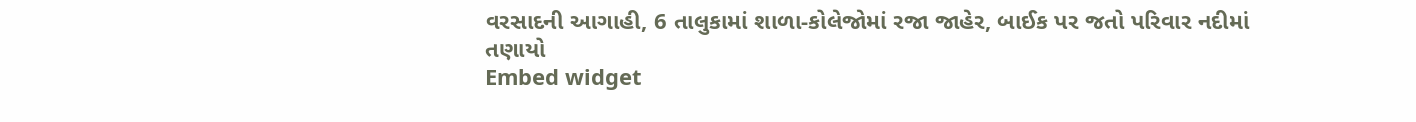વરસાદની આગાહી, 6 તાલુકામાં શાળા-કોલેજોમાં રજા જાહેર, બાઈક પર જતો પરિવાર નદીમાં તણાયો
Embed widget